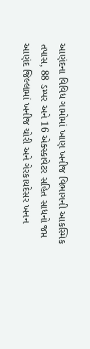આણંદના વિવિધ ગામોમાં ખાણ ખનીજ વિભાગની આકસ્મિક તપાસ, 88 ડમ્પર અને 16 એક્સ્કાવેટર સહિત સાધનો જપ્ત
આણંદ જિલ્લામાં ખનીજ ચોરી અને ગેરકાયદેસર ખનન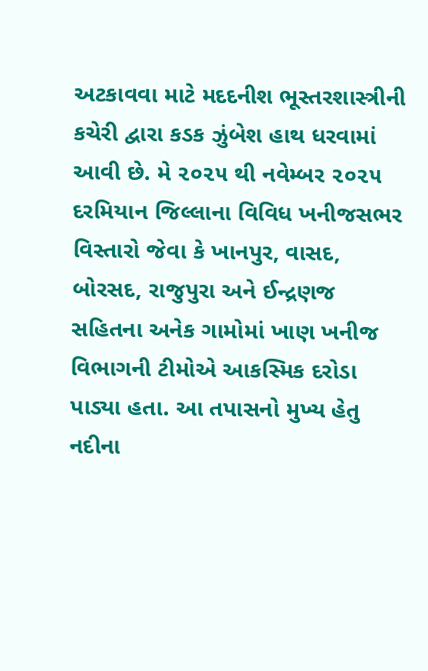અટકાવવા માટે મદદનીશ ભૂસ્તરશાસ્ત્રીની કચેરી દ્વારા કડક ઝુંબેશ હાથ ધરવામાં આવી છે. મે ૨૦૨૫ થી નવેમ્બર ૨૦૨૫ દરમિયાન જિલ્લાના વિવિધ ખનીજસભર વિસ્તારો જેવા કે ખાનપુર, વાસદ, બોરસદ, રાજુપુરા અને ઈન્દ્રણજ સહિતના અનેક ગામોમાં ખાણ ખનીજ વિભાગની ટીમોએ આકસ્મિક દરોડા પાડ્યા હતા. આ તપાસનો મુખ્ય હેતુ નદીના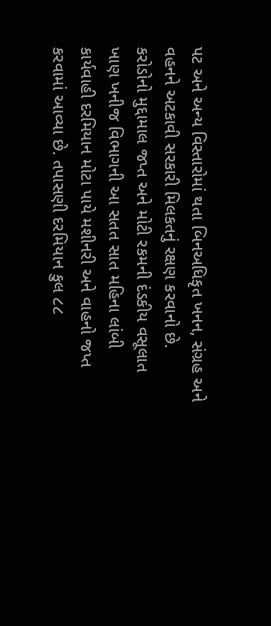પટ અને અન્ય વિસ્તારોમાં થતા બિનઅધિકૃત ખનન, સંગ્રહ અને વહનને અટકાવી સરકારી મિલકતનું રક્ષણ કરવાનો છે.
કરોડોનો મુદ્દામાલ જપ્ત અને મોટી રકમની દંડકીય વસૂલાત
ખાણ ખનીજ વિભાગની આ સતત સાત મહિના લાંબી કાર્યવાહી દરમિયાન મોટા પાયે મશીનરી અને વાહનો જપ્ત કરવામાં આવ્યા છે. તપાસણી દરમિયાન કુલ ૮૮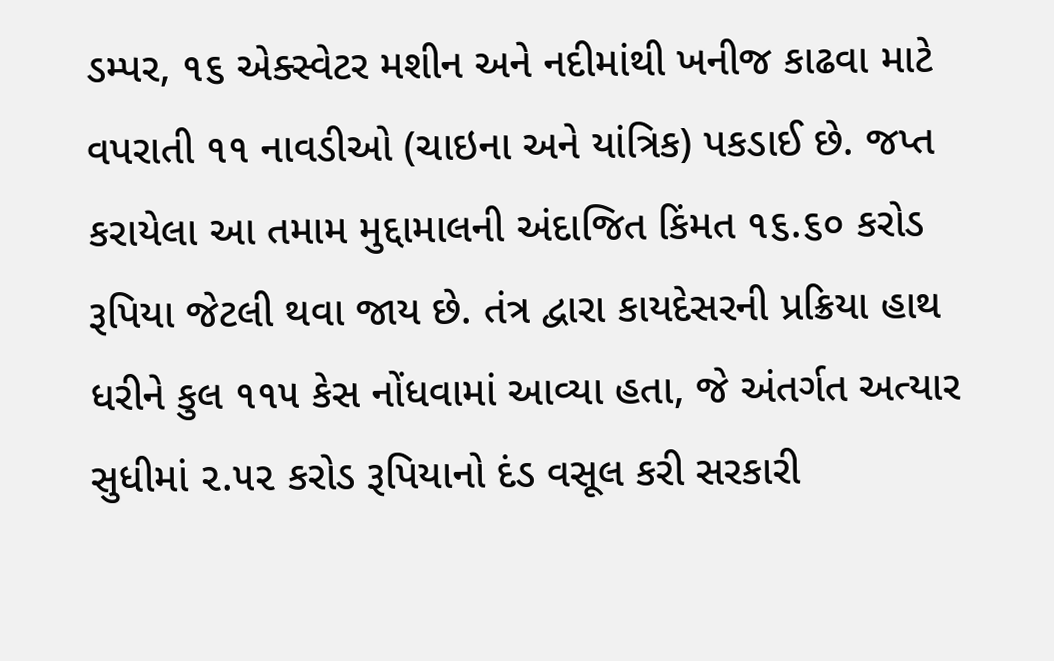ડમ્પર, ૧૬ એક્સ્વેટર મશીન અને નદીમાંથી ખનીજ કાઢવા માટે વપરાતી ૧૧ નાવડીઓ (ચાઇના અને યાંત્રિક) પકડાઈ છે. જપ્ત કરાયેલા આ તમામ મુદ્દામાલની અંદાજિત કિંમત ૧૬.૬૦ કરોડ રૂપિયા જેટલી થવા જાય છે. તંત્ર દ્વારા કાયદેસરની પ્રક્રિયા હાથ ધરીને કુલ ૧૧૫ કેસ નોંધવામાં આવ્યા હતા, જે અંતર્ગત અત્યાર સુધીમાં ૨.૫૨ કરોડ રૂપિયાનો દંડ વસૂલ કરી સરકારી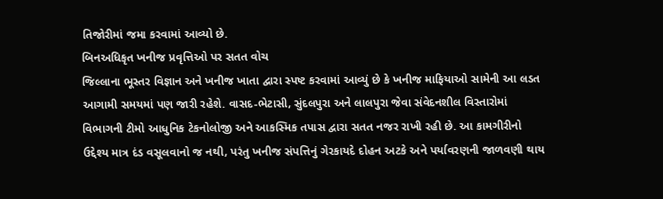તિજોરીમાં જમા કરવામાં આવ્યો છે.
બિનઅધિકૃત ખનીજ પ્રવૃત્તિઓ પર સતત વોચ
જિલ્લાના ભૂસ્તર વિજ્ઞાન અને ખનીજ ખાતા દ્વારા સ્પષ્ટ કરવામાં આવ્યું છે કે ખનીજ માફિયાઓ સામેની આ લડત આગામી સમયમાં પણ જારી રહેશે. વાસદ-ભેટાસી, સુંદલપુરા અને લાલપુરા જેવા સંવેદનશીલ વિસ્તારોમાં વિભાગની ટીમો આધુનિક ટેકનોલોજી અને આકસ્મિક તપાસ દ્વારા સતત નજર રાખી રહી છે. આ કામગીરીનો ઉદ્દેશ્ય માત્ર દંડ વસૂલવાનો જ નથી, પરંતુ ખનીજ સંપત્તિનું ગેરકાયદે દોહન અટકે અને પર્યાવરણની જાળવણી થાય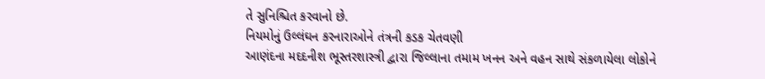તે સુનિશ્ચિત કરવાનો છે.
નિયમોનું ઉલ્લંઘન કરનારાઓને તંત્રની કડક ચેતવણી
આણંદના મદદનીશ ભૂસ્તરશાસ્ત્રી દ્વારા જિલ્લાના તમામ ખનન અને વહન સાથે સંકળાયેલા લોકોને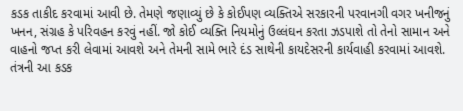કડક તાકીદ કરવામાં આવી છે. તેમણે જણાવ્યું છે કે કોઈપણ વ્યક્તિએ સરકારની પરવાનગી વગર ખનીજનું ખનન, સંગ્રહ કે પરિવહન કરવું નહીં. જો કોઈ વ્યક્તિ નિયમોનું ઉલ્લંઘન કરતા ઝડપાશે તો તેનો સામાન અને વાહનો જપ્ત કરી લેવામાં આવશે અને તેમની સામે ભારે દંડ સાથેની કાયદેસરની કાર્યવાહી કરવામાં આવશે. તંત્રની આ કડક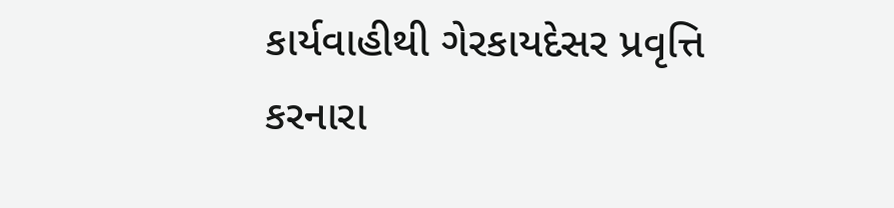કાર્યવાહીથી ગેરકાયદેસર પ્રવૃત્તિ કરનારા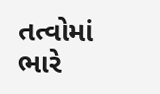તત્વોમાં ભારે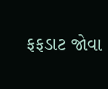ફફડાટ જોવા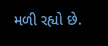મળી રહ્યો છે.